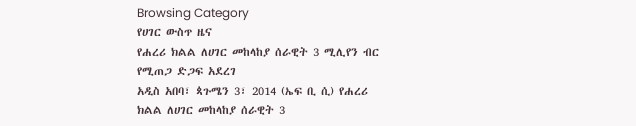Browsing Category
የሀገር ውስጥ ዜና
የሐረሪ ክልል ለሀገር መከላከያ ሰራዊት 3 ሚሊየን ብር የሚጠጋ ድጋፍ አደረገ
አዲስ አበባ፣ ጳጉሜን 3፣ 2014 (ኤፍ ቢ ሲ) የሐረሪ ክልል ለሀገር መከላከያ ሰራዊት 3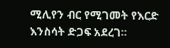ሚሊየን ብር የሚገመት የእርድ እንስሳት ድጋፍ አደረገ።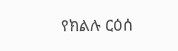የክልሉ ርዕሰ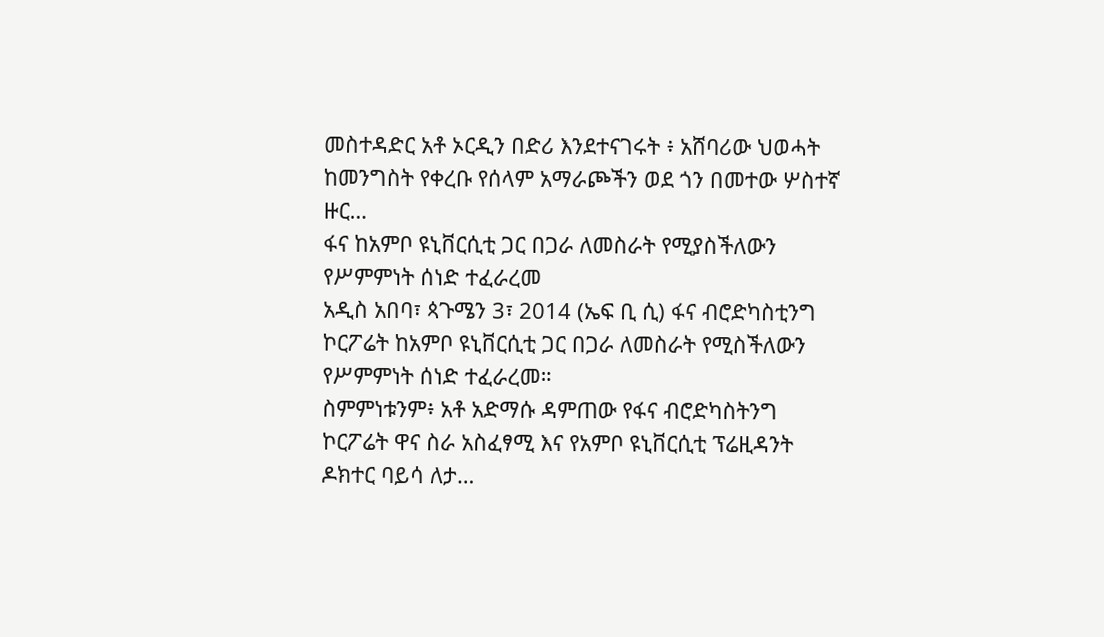መስተዳድር አቶ ኦርዲን በድሪ እንደተናገሩት ፥ አሸባሪው ህወሓት ከመንግስት የቀረቡ የሰላም አማራጮችን ወደ ጎን በመተው ሦስተኛ ዙር…
ፋና ከአምቦ ዩኒቨርሲቲ ጋር በጋራ ለመስራት የሚያስችለውን የሥምምነት ሰነድ ተፈራረመ
አዲስ አበባ፣ ጳጉሜን 3፣ 2014 (ኤፍ ቢ ሲ) ፋና ብሮድካስቲንግ ኮርፖሬት ከአምቦ ዩኒቨርሲቲ ጋር በጋራ ለመስራት የሚስችለውን የሥምምነት ሰነድ ተፈራረመ።
ስምምነቱንም፥ አቶ አድማሱ ዳምጠው የፋና ብሮድካስትንግ ኮርፖሬት ዋና ስራ አስፈፃሚ እና የአምቦ ዩኒቨርሲቲ ፕሬዚዳንት ዶክተር ባይሳ ለታ…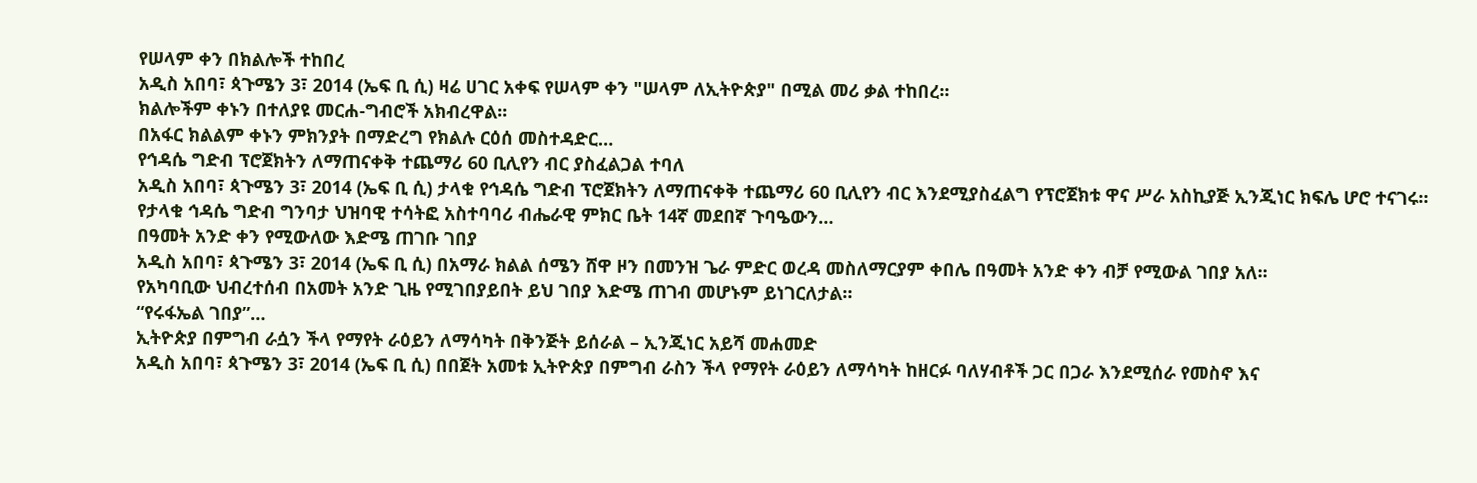የሠላም ቀን በክልሎች ተከበረ
አዲስ አበባ፣ ጳጉሜን 3፣ 2014 (ኤፍ ቢ ሲ) ዛሬ ሀገር አቀፍ የሠላም ቀን "ሠላም ለኢትዮጵያ" በሚል መሪ ቃል ተከበረ፡፡
ክልሎችም ቀኑን በተለያዩ መርሐ-ግብሮች አክብረዋል፡፡
በአፋር ክልልም ቀኑን ምክንያት በማድረግ የክልሉ ርዕሰ መስተዳድር…
የኅዳሴ ግድብ ፕሮጀክትን ለማጠናቀቅ ተጨማሪ 60 ቢሊየን ብር ያስፈልጋል ተባለ
አዲስ አበባ፣ ጳጉሜን 3፣ 2014 (ኤፍ ቢ ሲ) ታላቁ የኅዳሴ ግድብ ፕሮጀክትን ለማጠናቀቅ ተጨማሪ 60 ቢሊየን ብር እንደሚያስፈልግ የፕሮጀክቱ ዋና ሥራ አስኪያጅ ኢንጂነር ክፍሌ ሆሮ ተናገሩ።
የታላቁ ኅዳሴ ግድብ ግንባታ ህዝባዊ ተሳትፎ አስተባባሪ ብሔራዊ ምክር ቤት 14ኛ መደበኛ ጉባዔውን…
በዓመት አንድ ቀን የሚውለው እድሜ ጠገቡ ገበያ
አዲስ አበባ፣ ጳጉሜን 3፣ 2014 (ኤፍ ቢ ሲ) በአማራ ክልል ሰሜን ሸዋ ዞን በመንዝ ጌራ ምድር ወረዳ መስለማርያም ቀበሌ በዓመት አንድ ቀን ብቻ የሚውል ገበያ አለ፡፡
የአካባቢው ህብረተሰብ በአመት አንድ ጊዜ የሚገበያይበት ይህ ገበያ እድሜ ጠገብ መሆኑም ይነገርለታል።
“የሩፋኤል ገበያ”…
ኢትዮጵያ በምግብ ራሷን ችላ የማየት ራዕይን ለማሳካት በቅንጅት ይሰራል – ኢንጂነር አይሻ መሐመድ
አዲስ አበባ፣ ጳጉሜን 3፣ 2014 (ኤፍ ቢ ሲ) በበጀት አመቱ ኢትዮጵያ በምግብ ራስን ችላ የማየት ራዕይን ለማሳካት ከዘርፉ ባለሃብቶች ጋር በጋራ እንደሚሰራ የመስኖ እና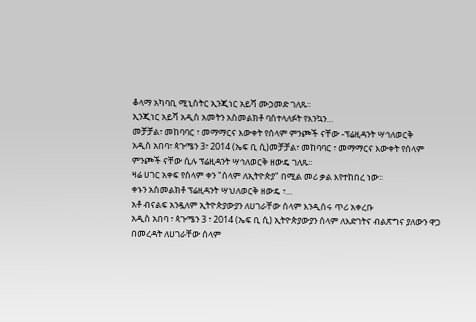ቆላማ አካባቢ ሚኒስትር ኢንጂነር አይሻ ሙኃመድ ገለጹ፡፡
ኢንጂነር አይሻ አዲስ አመትን አስመልክቶ ባስተላለፉት የእንኳን…
መቻቻል፣ መከባባር ፣ መማማርና እውቀት የሰላም ምንጮች ናቸው -ፕሬዚዳንት ሣኅለወርቅ
አዲስ አበባ፣ ጳጉሜን 3፣ 2014 (ኤፍ ቢ ሲ)መቻቻል፣ መከባባር ፣ መማማርና እውቀት የሰላም ምንጮች ናቸው ሲሉ ፕሬዚዳንት ሣኅለወርቅ ዘውዴ ገለጹ፡፡
ዛሬ ሀገር አቀፍ የሰላም ቀን "ሰላም ለኢትዮጵያ" በሚል መሪ ቃል እየተከበረ ነው፡፡
ቀኑን አስመልክቶ ፕሬዚዳንት ሣህለወርቅ ዘውዴ ፣…
አቶ ብናልፍ አንዷለም ኢትዮጵያውያን ለሀገራቸው ሰላም እንዲሰሩ ጥሪ አቀረቡ
አዲስ አበባ ፣ ጳጉሜን 3 ፣ 2014 (ኤፍ ቢ ሲ) ኢትዮጵያውያን ሰላም ለእድገትና ብልጽግና ያለውን ዋጋ በመረዳት ለሀገራቸው ሰላም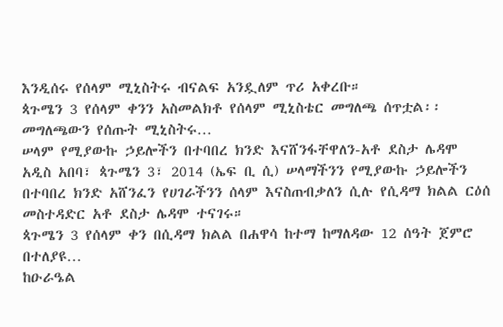እንዲሰሩ የሰላም ሚኒስትሩ ብናልፍ አንዷለም ጥሪ አቀረቡ።
ጳጉሜን 3 የሰላም ቀንን አስመልክቶ የሰላም ሚኒስቴር መግለጫ ሰጥቷል፡፡
መግለጫውን የሰጡት ሚኒስትሩ…
ሠላም የሚያውኩ ኃይሎችን በተባበረ ክንድ እናሸንፋቸዋለን-አቶ ደስታ ሌዳሞ
አዲስ አበባ፣ ጳጉሜን 3፣ 2014 (ኤፍ ቢ ሲ) ሠላማችንን የሚያውኩ ኃይሎችን በተባበረ ክንድ አሸንፈን የሀገራችንን ሰላም እናስጠብቃለን ሲሉ የሲዳማ ክልል ርዕሰ መስተዳድር አቶ ደስታ ሌዳሞ ተናገሩ።
ጳጉሜን 3 የሰላም ቀን በሲዳማ ክልል በሐዋሳ ከተማ ከማለዳው 12 ሰዓት ጀምሮ በተለያዩ…
ከዑራዔል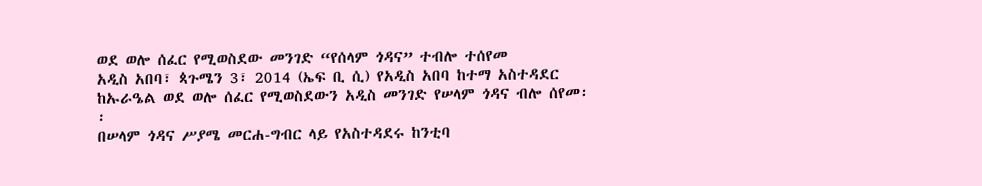ወደ ወሎ ሰፈር የሚወስደው መንገድ “የሰላም ጎዳና” ተብሎ ተሰየመ
አዲስ አበባ፣ ጳጉሜን 3፣ 2014 (ኤፍ ቢ ሲ) የአዲስ አበባ ከተማ አስተዳደር ከኡራዔል ወደ ወሎ ሰፈር የሚወስደውን አዲስ መንገድ የሠላም ጎዳና ብሎ ሰየመ፡፡
በሠላም ጎዳና ሥያሜ መርሐ-ግብር ላይ የአስተዳደሩ ከንቲባ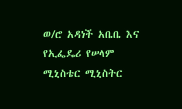ወ/ሮ አዳነች አቤቤ እና የኢፌዴሪ የሠላም ሚኒስቴር ሚኒስትር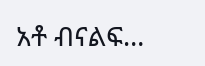አቶ ብናልፍ…